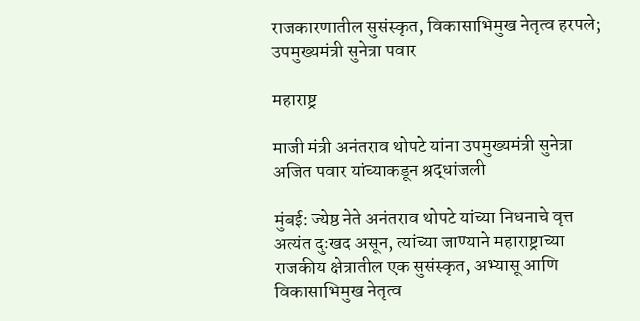राजकारणातील सुसंस्कृत, विकासाभिमुख नेतृत्व हरपले; उपमुख्यमंत्री सुनेत्रा पवार

महाराष्ट्र

माजी मंत्री अनंतराव थोपटे यांना उपमुख्यमंत्री सुनेत्रा अजित पवार यांच्याकडून श्रद्धांजली

मुंबई: ज्येष्ठ नेते अनंतराव थोपटे यांच्या निधनाचे वृत्त अत्यंत दुःखद असून, त्यांच्या जाण्याने महाराष्ट्राच्या राजकीय क्षेत्रातील एक सुसंस्कृत, अभ्यासू आणि विकासाभिमुख नेतृत्व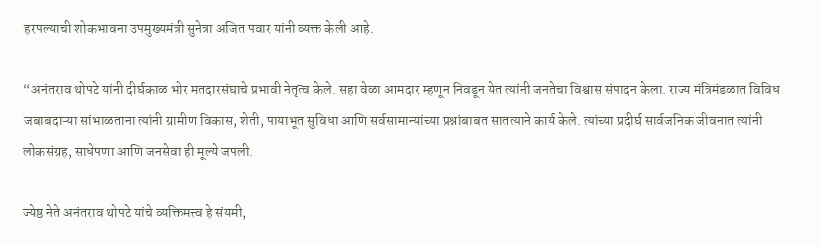हरपल्याची शोकभावना उपमुख्यमंत्री सुनेत्रा अजित पवार यांनी व्यक्त केली आहे.

“अनंतराव थोपटे यांनी दीर्घकाळ भोर मतदारसंघाचे प्रभावी नेतृत्व केले. सहा वेळा आमदार म्हणून निवडून येत त्यांनी जनतेचा विश्वास संपादन केला. राज्य मंत्रिमंडळात विविध जबाबदाऱ्या सांभाळताना त्यांनी ग्रामीण विकास, शेती, पायाभूत सुविधा आणि सर्वसामान्यांच्या प्रश्नांबाबत सातत्याने कार्य केले. त्यांच्या प्रदीर्घ सार्वजनिक जीवनात त्यांनी लोकसंग्रह, साधेपणा आणि जनसेवा ही मूल्ये जपली.

ज्येष्ठ नेते अनंतराव थोपटे यांचे व्यक्तिमत्त्व हे संयमी,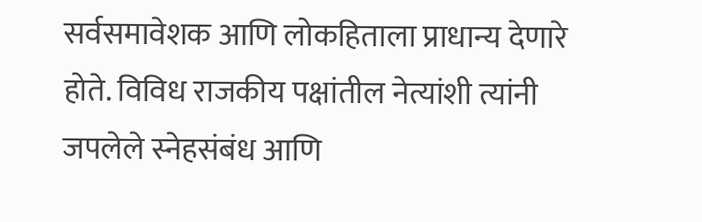सर्वसमावेशक आणि लोकहिताला प्राधान्य देणारे होते. विविध राजकीय पक्षांतील नेत्यांशी त्यांनी जपलेले स्नेहसंबंध आणि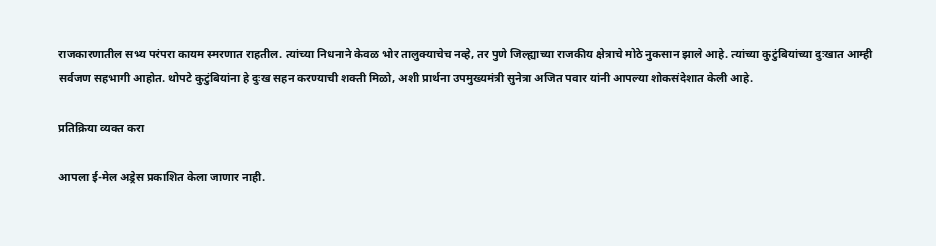राजकारणातील सभ्य परंपरा कायम स्मरणात राहतील. त्यांच्या निधनाने केवळ भोर तालुक्याचेच नव्हे, तर पुणे जिल्ह्याच्या राजकीय क्षेत्राचे मोठे नुकसान झाले आहे. त्यांच्या कुटुंबियांच्या दुःखात आम्ही सर्वजण सहभागी आहोत. थोपटे कुटुंबियांना हे दुःख सहन करण्याची शक्ती मिळो, अशी प्रार्थना उपमुख्यमंत्री सुनेत्रा अजित पवार यांनी आपल्या शोकसंदेशात केली आहे.

प्रतिक्रिया व्यक्त करा

आपला ई-मेल अड्रेस प्रकाशित केला जाणार नाही.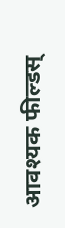आवश्यक फील्डस्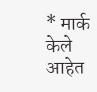* मार्क केले आहेत